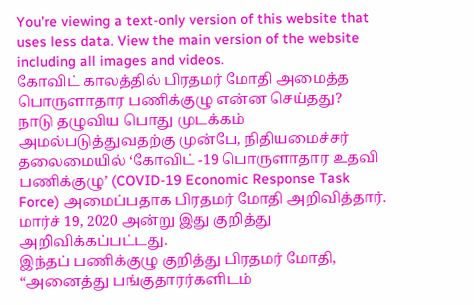You’re viewing a text-only version of this website that uses less data. View the main version of the website including all images and videos.
கோவிட் காலத்தில் பிரதமர் மோதி அமைத்த பொருளாதார பணிக்குழு என்ன செய்தது?
நாடு தழுவிய பொது முடக்கம் அமல்படுத்துவதற்கு முன்பே, நிதியமைச்சர் தலைமையில் ‘கோவிட் -19 பொருளாதார உதவி பணிக்குழு’ (COVID-19 Economic Response Task Force) அமைப்பதாக பிரதமர் மோதி அறிவித்தார். மார்ச் 19, 2020 அன்று இது குறித்து அறிவிக்கப்பட்டது.
இந்தப் பணிக்குழு குறித்து பிரதமர் மோதி, “அனைத்து பங்குதாரர்களிடம்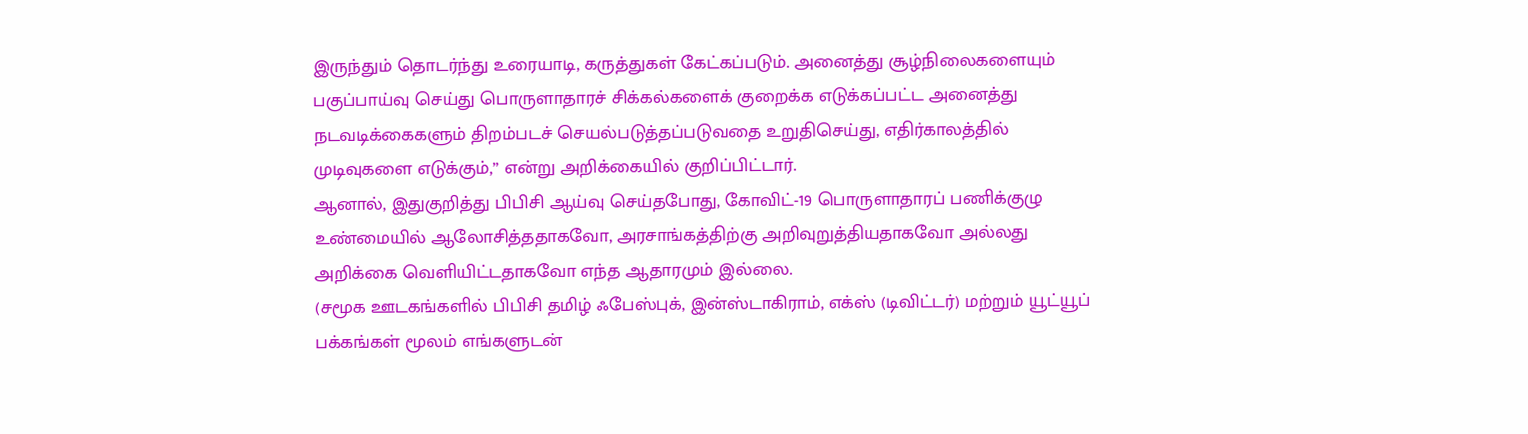இருந்தும் தொடர்ந்து உரையாடி, கருத்துகள் கேட்கப்படும். அனைத்து சூழ்நிலைகளையும் பகுப்பாய்வு செய்து பொருளாதாரச் சிக்கல்களைக் குறைக்க எடுக்கப்பட்ட அனைத்து நடவடிக்கைகளும் திறம்படச் செயல்படுத்தப்படுவதை உறுதிசெய்து, எதிர்காலத்தில் முடிவுகளை எடுக்கும்,” என்று அறிக்கையில் குறிப்பிட்டார்.
ஆனால், இதுகுறித்து பிபிசி ஆய்வு செய்தபோது, கோவிட்-19 பொருளாதாரப் பணிக்குழு உண்மையில் ஆலோசித்ததாகவோ, அரசாங்கத்திற்கு அறிவுறுத்தியதாகவோ அல்லது அறிக்கை வெளியிட்டதாகவோ எந்த ஆதாரமும் இல்லை.
(சமூக ஊடகங்களில் பிபிசி தமிழ் ஃபேஸ்புக், இன்ஸ்டாகிராம், எக்ஸ் (டிவிட்டர்) மற்றும் யூட்யூப் பக்கங்கள் மூலம் எங்களுடன்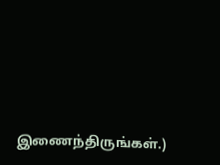இணைந்திருங்கள்.)